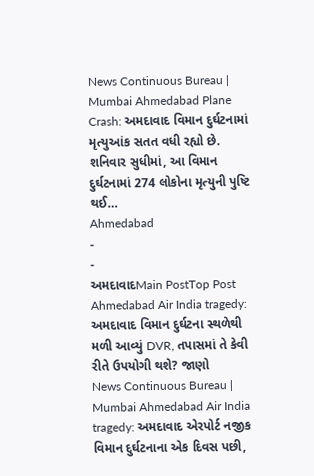News Continuous Bureau | Mumbai Ahmedabad Plane Crash: અમદાવાદ વિમાન દુર્ઘટનામાં મૃત્યુઆંક સતત વધી રહ્યો છે. શનિવાર સુધીમાં, આ વિમાન દુર્ઘટનામાં 274 લોકોના મૃત્યુની પુષ્ટિ થઈ…
Ahmedabad
-
-
અમદાવાદMain PostTop Post
Ahmedabad Air India tragedy: અમદાવાદ વિમાન દુર્ઘટના સ્થળેથી મળી આવ્યું DVR, તપાસમાં તે કેવી રીતે ઉપયોગી થશે? જાણો
News Continuous Bureau | Mumbai Ahmedabad Air India tragedy: અમદાવાદ એરપોર્ટ નજીક વિમાન દુર્ઘટનાના એક દિવસ પછી,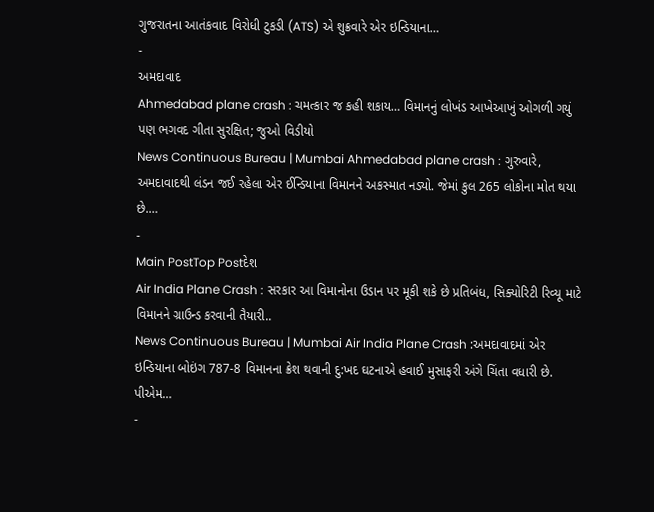ગુજરાતના આતંકવાદ વિરોધી ટુકડી (ATS) એ શુક્રવારે એર ઇન્ડિયાના…
-
અમદાવાદ
Ahmedabad plane crash : ચમત્કાર જ કહી શકાય… વિમાનનું લોખંડ આખેઆખું ઓગળી ગયું પણ ભગવદ ગીતા સુરક્ષિત; જુઓ વિડીયો
News Continuous Bureau | Mumbai Ahmedabad plane crash : ગુરુવારે, અમદાવાદથી લંડન જઈ રહેલા એર ઈન્ડિયાના વિમાનને અકસ્માત નડ્યો. જેમાં કુલ 265 લોકોના મોત થયા છે.…
-
Main PostTop Postદેશ
Air India Plane Crash : સરકાર આ વિમાનોના ઉડાન પર મૂકી શકે છે પ્રતિબંધ, સિક્યોરિટી રિવ્યૂ માટે વિમાનને ગ્રાઉન્ડ કરવાની તૈયારી..
News Continuous Bureau | Mumbai Air India Plane Crash :અમદાવાદમાં એર ઇન્ડિયાના બોઇંગ 787-8 વિમાનના ક્રેશ થવાની દુ:ખદ ઘટનાએ હવાઈ મુસાફરી અંગે ચિંતા વધારી છે. પીએમ…
-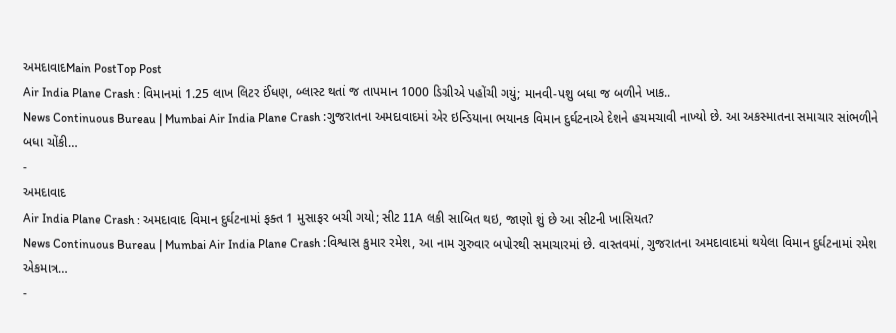અમદાવાદMain PostTop Post
Air India Plane Crash : વિમાનમાં 1.25 લાખ લિટર ઈંધણ, બ્લાસ્ટ થતાં જ તાપમાન 1000 ડિગ્રીએ પહોંચી ગયું; માનવી-પશુ બધા જ બળીને ખાક..
News Continuous Bureau | Mumbai Air India Plane Crash :ગુજરાતના અમદાવાદમાં એર ઇન્ડિયાના ભયાનક વિમાન દુર્ઘટનાએ દેશને હચમચાવી નાખ્યો છે. આ અકસ્માતના સમાચાર સાંભળીને બધા ચોંકી…
-
અમદાવાદ
Air India Plane Crash : અમદાવાદ વિમાન દુર્ઘટનામાં ફક્ત 1 મુસાફર બચી ગયો; સીટ 11A લકી સાબિત થઇ, જાણો શું છે આ સીટની ખાસિયત?
News Continuous Bureau | Mumbai Air India Plane Crash :વિશ્વાસ કુમાર રમેશ, આ નામ ગુરુવાર બપોરથી સમાચારમાં છે. વાસ્તવમાં, ગુજરાતના અમદાવાદમાં થયેલા વિમાન દુર્ઘટનામાં રમેશ એકમાત્ર…
-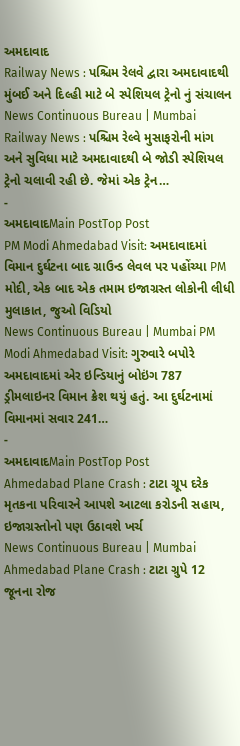અમદાવાદ
Railway News : પશ્ચિમ રેલવે દ્વારા અમદાવાદથી મુંબઈ અને દિલ્હી માટે બે સ્પેશિયલ ટ્રેનો નું સંચાલન
News Continuous Bureau | Mumbai Railway News : પશ્ચિમ રેલ્વે મુસાફરોની માંગ અને સુવિધા માટે અમદાવાદથી બે જોડી સ્પેશિયલ ટ્રેનો ચલાવી રહી છે. જેમાં એક ટ્રેન…
-
અમદાવાદMain PostTop Post
PM Modi Ahmedabad Visit: અમદાવાદમાં વિમાન દુર્ઘટના બાદ ગ્રાઉન્ડ લેવલ પર પહોંચ્યા PM મોદી, એક બાદ એક તમામ ઇજાગ્રસ્ત લોકોની લીધી મુલાકાત, જુઓ વિડિયો
News Continuous Bureau | Mumbai PM Modi Ahmedabad Visit: ગુરુવારે બપોરે અમદાવાદમાં એર ઇન્ડિયાનું બોઇંગ 787 ડ્રીમલાઇનર વિમાન ક્રેશ થયું હતું. આ દુર્ઘટનામાં વિમાનમાં સવાર 241…
-
અમદાવાદMain PostTop Post
Ahmedabad Plane Crash : ટાટા ગ્રૂપ દરેક મૃતકના પરિવારને આપશે આટલા કરોડની સહાય, ઇજાગ્રસ્તોનો પણ ઉઠાવશે ખર્ચ
News Continuous Bureau | Mumbai Ahmedabad Plane Crash : ટાટા ગ્રુપે 12 જૂનના રોજ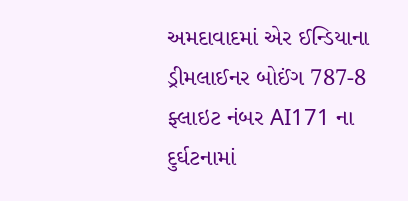અમદાવાદમાં એર ઈન્ડિયાના ડ્રીમલાઈનર બોઈંગ 787-8 ફ્લાઇટ નંબર AI171 ના દુર્ઘટનામાં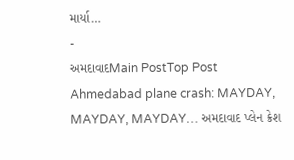માર્યા…
-
અમદાવાદMain PostTop Post
Ahmedabad plane crash: MAYDAY, MAYDAY, MAYDAY… અમદાવાદ પ્લેન ક્રેશ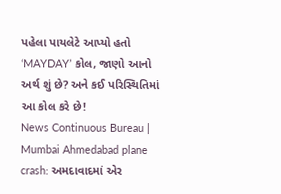પહેલા પાયલેટે આપ્યો હતો ‘MAYDAY’ કોલ, જાણો આનો અર્થ શું છે? અને કઈ પરિસ્થિતિમાં આ કોલ કરે છે!
News Continuous Bureau | Mumbai Ahmedabad plane crash: અમદાવાદમાં એર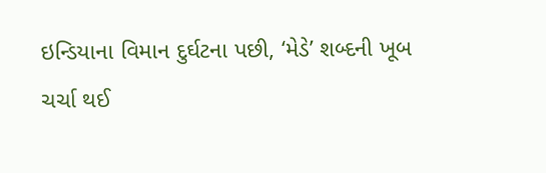ઇન્ડિયાના વિમાન દુર્ઘટના પછી, ‘મેડે’ શબ્દની ખૂબ ચર્ચા થઈ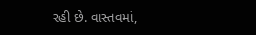રહી છે. વાસ્તવમાં,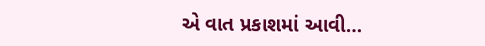એ વાત પ્રકાશમાં આવી…